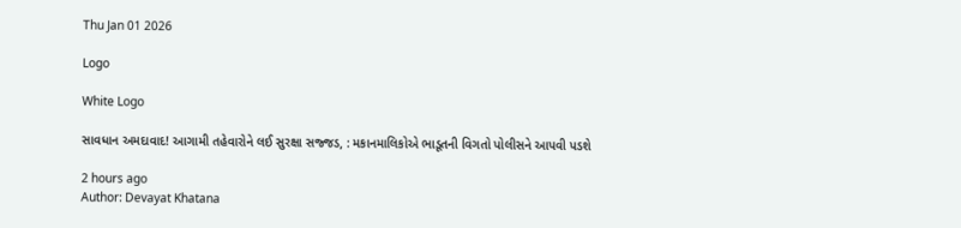Thu Jan 01 2026

Logo

White Logo

સાવધાન અમદાવાદ! આગામી તહેવારોને લઈ સુરક્ષા સજ્જડ, : મકાનમાલિકોએ ભાડૂતની વિગતો પોલીસને આપવી પડશે

2 hours ago
Author: Devayat Khatana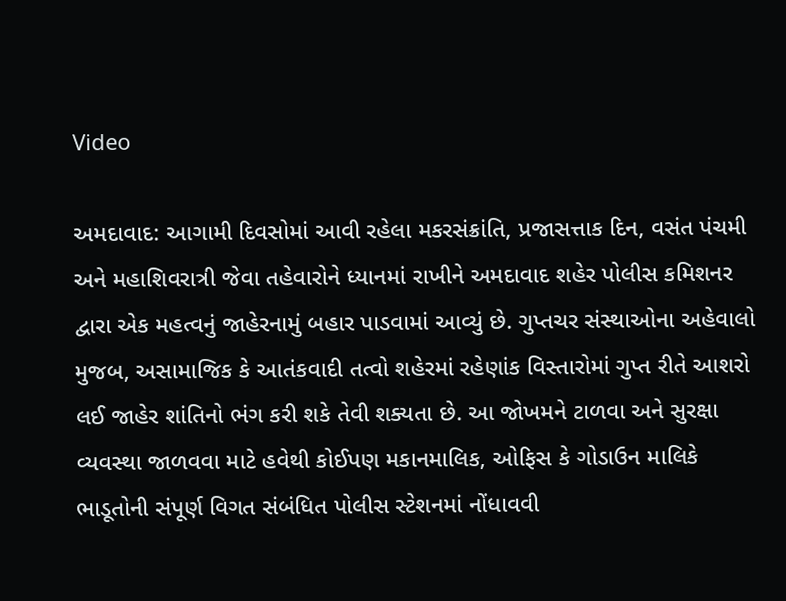Video

અમદાવાદ: આગામી દિવસોમાં આવી રહેલા મકરસંક્રાંતિ, પ્રજાસત્તાક દિન, વસંત પંચમી અને મહાશિવરાત્રી જેવા તહેવારોને ધ્યાનમાં રાખીને અમદાવાદ શહેર પોલીસ કમિશનર દ્વારા એક મહત્વનું જાહેરનામું બહાર પાડવામાં આવ્યું છે. ગુપ્તચર સંસ્થાઓના અહેવાલો મુજબ, અસામાજિક કે આતંકવાદી તત્વો શહેરમાં રહેણાંક વિસ્તારોમાં ગુપ્ત રીતે આશરો લઈ જાહેર શાંતિનો ભંગ કરી શકે તેવી શક્યતા છે. આ જોખમને ટાળવા અને સુરક્ષા વ્યવસ્થા જાળવવા માટે હવેથી કોઈપણ મકાનમાલિક, ઓફિસ કે ગોડાઉન માલિકે ભાડૂતોની સંપૂર્ણ વિગત સંબંધિત પોલીસ સ્ટેશનમાં નોંધાવવી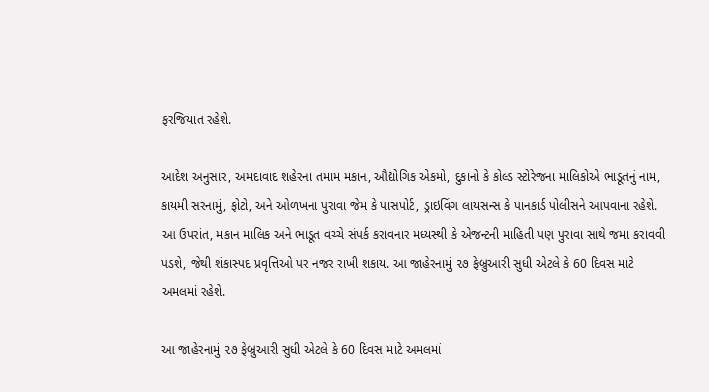ફરજિયાત રહેશે.

આદેશ અનુસાર, અમદાવાદ શહેરના તમામ મકાન, ઔદ્યોગિક એકમો, દુકાનો કે કોલ્ડ સ્ટોરેજના માલિકોએ ભાડૂતનું નામ, કાયમી સરનામું, ફોટો, અને ઓળખના પુરાવા જેમ કે પાસપોર્ટ, ડ્રાઇવિંગ લાયસન્સ કે પાનકાર્ડ પોલીસને આપવાના રહેશે. આ ઉપરાંત, મકાન માલિક અને ભાડૂત વચ્ચે સંપર્ક કરાવનાર મધ્યસ્થી કે એજન્ટની માહિતી પણ પુરાવા સાથે જમા કરાવવી પડશે, જેથી શંકાસ્પદ પ્રવૃત્તિઓ પર નજર રાખી શકાય. આ જાહેરનામું ૨૭ ફેબ્રુઆરી સુધી એટલે કે 60 દિવસ માટે અમલમાં રહેશે.

આ જાહેરનામું ૨૭ ફેબ્રુઆરી સુધી એટલે કે 60 દિવસ માટે અમલમાં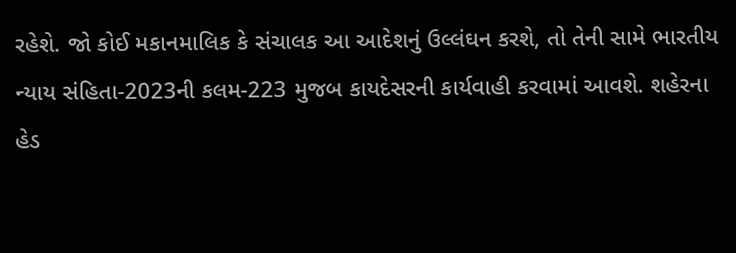રહેશે. જો કોઈ મકાનમાલિક કે સંચાલક આ આદેશનું ઉલ્લંઘન કરશે, તો તેની સામે ભારતીય ન્યાય સંહિતા-2023ની કલમ-223 મુજબ કાયદેસરની કાર્યવાહી કરવામાં આવશે. શહેરના હેડ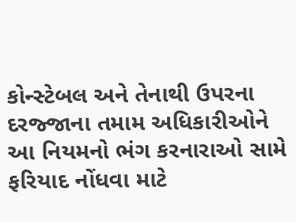કોન્સ્ટેબલ અને તેનાથી ઉપરના દરજ્જાના તમામ અધિકારીઓને આ નિયમનો ભંગ કરનારાઓ સામે ફરિયાદ નોંધવા માટે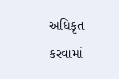અધિકૃત કરવામાં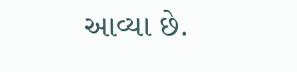આવ્યા છે.